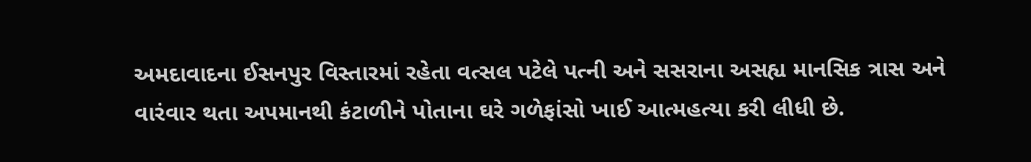અમદાવાદના ઈસનપુર વિસ્તારમાં રહેતા વત્સલ પટેલે પત્ની અને સસરાના અસહ્ય માનસિક ત્રાસ અને વારંવાર થતા અપમાનથી કંટાળીને પોતાના ઘરે ગળેફાંસો ખાઈ આત્મહત્યા કરી લીધી છે.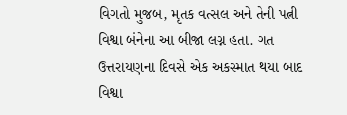વિગતો મુજબ, મૃતક વત્સલ અને તેની પત્ની વિશ્વા બંનેના આ બીજા લગ્ન હતા. ગત ઉત્તરાયણના દિવસે એક અકસ્માત થયા બાદ વિશ્વા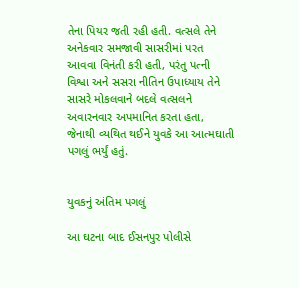તેના પિયર જતી રહી હતી. વત્સલે તેને અનેકવાર સમજાવી સાસરીમાં પરત આવવા વિનંતી કરી હતી, પરંતુ પત્ની વિશ્વા અને સસરા નીતિન ઉપાધ્યાય તેને સાસરે મોકલવાને બદલે વત્સલને અવારનવાર અપમાનિત કરતા હતા, જેનાથી વ્યથિત થઈને યુવકે આ આત્મઘાતી પગલું ભર્યું હતું.


યુવકનું અંતિમ પગલું

આ ઘટના બાદ ઈસનપુર પોલીસે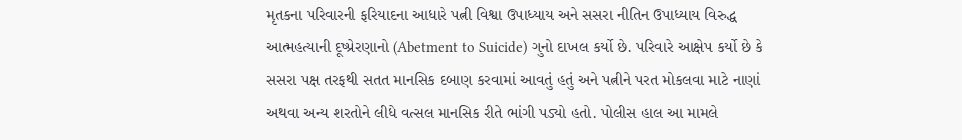મૃતકના પરિવારની ફરિયાદના આધારે પત્ની વિશ્વા ઉપાધ્યાય અને સસરા નીતિન ઉપાધ્યાય વિરુદ્ધ આત્મહત્યાની દૂષ્પ્રેરણાનો (Abetment to Suicide) ગુનો દાખલ કર્યો છે. પરિવારે આક્ષેપ કર્યો છે કે સસરા પક્ષ તરફથી સતત માનસિક દબાણ કરવામાં આવતું હતું અને પત્નીને પરત મોકલવા માટે નાણાં અથવા અન્ય શરતોને લીધે વત્સલ માનસિક રીતે ભાંગી પડ્યો હતો. પોલીસ હાલ આ મામલે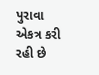પુરાવા એકત્ર કરી રહી છે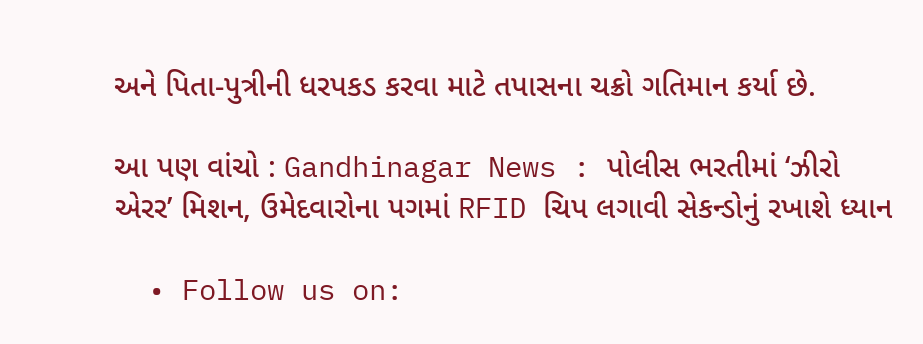અને પિતા-પુત્રીની ધરપકડ કરવા માટે તપાસના ચક્રો ગતિમાન કર્યા છે.

આ પણ વાંચો : Gandhinagar News : પોલીસ ભરતીમાં ‘ઝીરો એરર’ મિશન, ઉમેદવારોના પગમાં RFID ચિપ લગાવી સેકન્ડોનું રખાશે ધ્યાન

  • Follow us on: